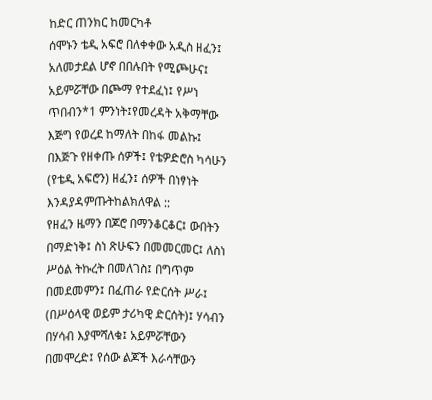ከድር ጠንክር ከመርካቶ
ሰሞኑን ቴዲ አፍሮ በለቀቀው አዲስ ዘፈን፤
አለመታደል ሆኖ በበሉበት የሚጮሁና፤ አይምሯቸው በጮማ የተደፈነ፤ የሥነ ጥበብን*1 ምንነት፤የመረዳት አቅማቸው እጅግ የወረደ ከማለት በከፋ መልኩ፤ በእጅጉ የዘቀጡ ሰዎች፤ የቴዎድሮስ ካሳሁን (የቴዲ አፍሮን) ዘፈን፤ ሰዎች በነፃነት እንዳያዳምጡትከልክለዋል ::
የዘፈን ዜማን በጆሮ በማንቆርቆር፤ ውበትን በማድነቅ፤ ስነ ጽሁፍን በመመርመር፤ ለስነ ሥዕል ትኩረት በመለገስ፤ በግጥም በመደመምን፤ በፈጠራ የድርሰት ሥራ፤ (በሥዕላዊ ወይም ታሪካዊ ድርሰት)፤ ሃሳብን በሃሳብ እያሞሻለቁ፤ አይምሯቸውን በመሞረድ፤ የሰው ልጆች እራሳቸውን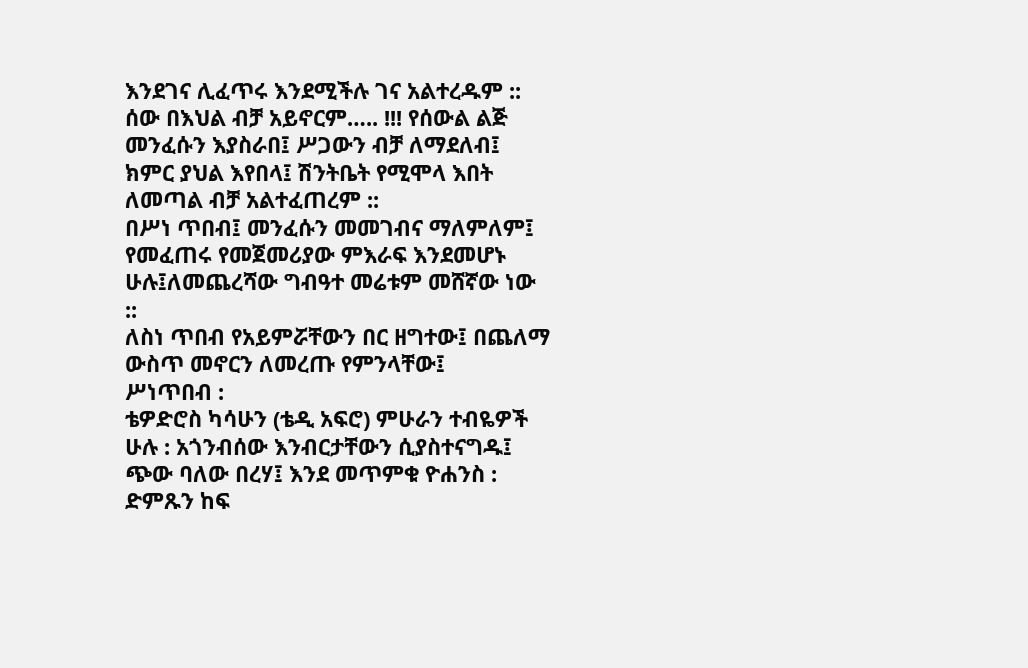እንደገና ሊፈጥሩ እንደሚችሉ ገና አልተረዱም ::
ሰው በእህል ብቻ አይኖርም….. !!! የሰውል ልጅ መንፈሱን እያስራበ፤ ሥጋውን ብቻ ለማደለብ፤ ክምር ያህል እየበላ፤ ሽንትቤት የሚሞላ እበት ለመጣል ብቻ አልተፈጠረም ::
በሥነ ጥበብ፤ መንፈሱን መመገብና ማለምለም፤ የመፈጠሩ የመጀመሪያው ምእራፍ እንደመሆኑ ሁሉ፤ለመጨረሻው ግብዓተ መሬቱም መሸኛው ነው ::
ለስነ ጥበብ የአይምሯቸውን በር ዘግተው፤ በጨለማ ውስጥ መኖርን ለመረጡ የምንላቸው፤
ሥነጥበብ :
ቴዎድሮስ ካሳሁን (ቴዲ አፍሮ) ምሁራን ተብዬዎች ሁሉ : አጎንብሰው እንብርታቸውን ሲያስተናግዱ፤ ጭው ባለው በረሃ፤ እንደ መጥምቁ ዮሐንስ : ድምጹን ከፍ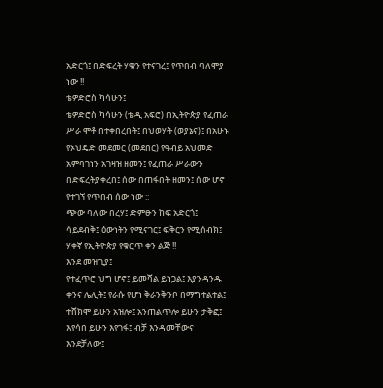አድርጎ፤ በድፍረት ሃቁን የተናገረ፤ የጥበብ ባለሞያ ነው !!
ቴዎድሮስ ካሳሁን፤
ቴዎድሮስ ካሳሁን (ቴዲ አፍሮ) በኢትዮጵያ የፈጠራ ሥራ ሞቶ በተቀበረበት፤ በህወሃት (ወያኔና)፤ በአሁኑ የኦህዴድ መደመር (መደበር) የዓብይ አህመድ አምባገነን አገዛዝ ዘመን፤ የፈጠራ ሥራውን በድፍረትያቀረበ፤ ሰው በጠፋበት ዘመን፤ ሰው ሆኖ የተገኘ የጥበብ ሰው ነው ::
ጭው ባለው በረሃ፤ ድምፁን ከፍ አድርጎ፤
ሳይደብቅ፤ ዕውነትን የሚናገር፤ ፍቅርን የሚሰብክ፤ ሃቀኛ የኢትዮጵያ የቁርጥ ቀን ልጅ !!
እንደ መዝጊያ፤
የተፈጥሮ ህግ ሆኖ፤ ይመሻል ይነጋል፤ እያንዳንዱ ቀንና ሌሊት፤ የራሱ የሆነ ቅራንቅንቦ በማግተልተል፤ ተሸክሞ ይሁን አዝሎ፤ አንጠልጥሎ ይሁን ታቅፎ፤ እየሳበ ይሁን እየገፋ፤ ብቻ እንዳመቸውና እንደቻለው፤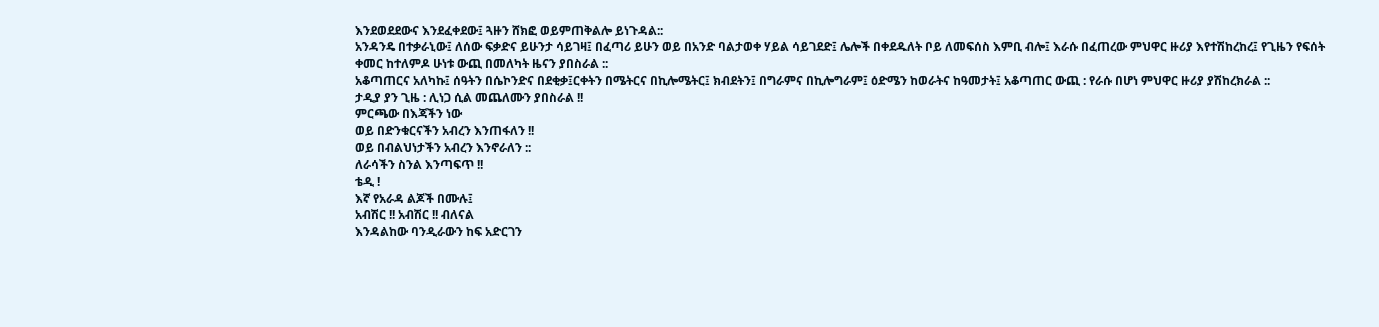እንደወደደውና እንደፈቀደው፤ ጓዙን ሸክፎ ወይምጠቅልሎ ይነጉዳል::
አንዳንዴ በተቃራኒው፤ ለሰው ፍቃድና ይሁንታ ሳይገዛ፤ በፈጣሪ ይሁን ወይ በአንድ ባልታወቀ ሃይል ሳይገደድ፤ ሌሎች በቀደዱለት ቦይ ለመፍሰስ እምቢ ብሎ፤ እራሱ በፈጠረው ምህዋር ዙሪያ እየተሽከረከረ፤ የጊዜን የፍሰት ቀመር ከተለምዶ ሁነቱ ውጪ በመለካት ዜናን ያበስራል ::
አቆጣጠርና አለካኩ፤ ሰዓትን በሴኮንድና በደቂቃ፤ርቀትን በሜትርና በኪሎሜትር፤ ክብደትን፤ በግራምና በኪሎግራም፤ ዕድሜን ከወራትና ከዓመታት፤ አቆጣጠር ውጪ : የራሱ በሆነ ምህዋር ዙሪያ ያሽከረክራል ::
ታዲያ ያን ጊዜ : ሊነጋ ሲል መጨለሙን ያበስራል !!
ምርጫው በእጃችን ነው
ወይ በድንቁርናችን አብረን እንጠፋለን !!
ወይ በብልህነታችን አብረን እንኖራለን ::
ለራሳችን ስንል እንጣፍጥ !!
ቴዲ !
እኛ የአራዳ ልጆች በሙሉ፤
አብሽር !! አብሽር !! ብለናል
እንዳልከው ባንዲራውን ከፍ አድርገን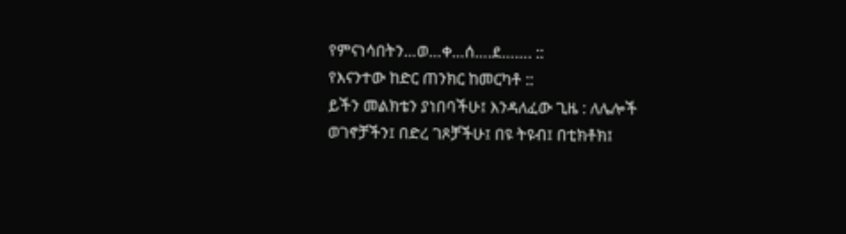የምናነሳበትን…ወ…ቀ…ሰ….ደ……. ::
የእናንተው ከድር ጠንክር ከመርካቶ ::
ይችን መልክቴን ያነበባችሁ፤ እንዳለፈው ጊዜ : ለሌሎች ወገኖቻችን፤ በድረ ገጾቻችሁ፤ በዩ ትዩብ፤ በቲክቶክ፤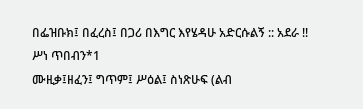በፌዝቡክ፤ በፈረስ፤ በጋሪ በእግር እየሄዳሁ አድርሱልኝ :: አደራ !!
ሥነ ጥበብን*1
ሙዚቃ፤ዘፈን፤ ግጥም፤ ሥዕል፤ ስነጽሁፍ (ልብ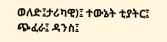ወለድ፤ታሪካዊ)፤ ተውኔት ቲያትር፤ ጭፈራ፤ ዳንስ፤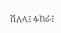ሽለላ፤ ፉከራ፤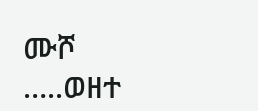ሙሾ …..ወዘተ